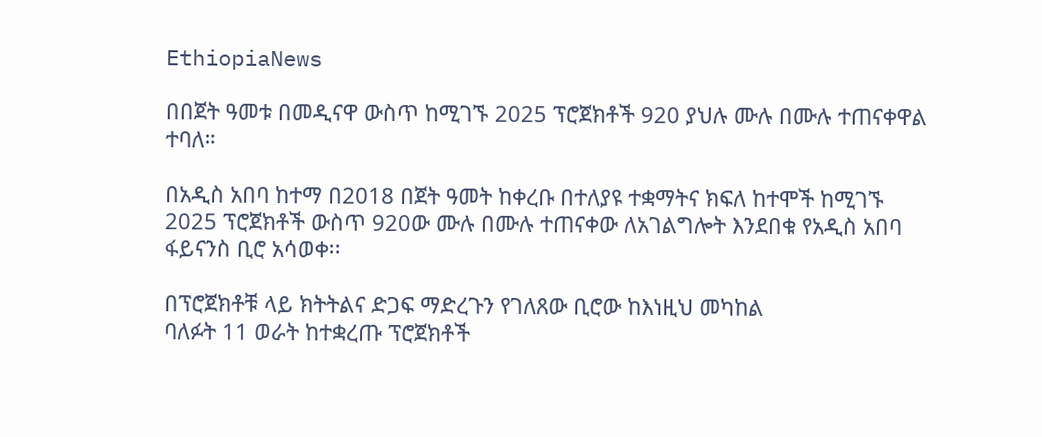EthiopiaNews

በበጀት ዓመቱ በመዲናዋ ውስጥ ከሚገኙ 2025 ፕሮጀክቶች 920 ያህሉ ሙሉ በሙሉ ተጠናቀዋል ተባለ።

በአዲስ አበባ ከተማ በ2018 በጀት ዓመት ከቀረቡ በተለያዩ ተቋማትና ክፍለ ከተሞች ከሚገኙ 2025 ፕሮጀክቶች ውስጥ 920ው ሙሉ በሙሉ ተጠናቀው ለአገልግሎት እንደበቁ የአዲስ አበባ ፋይናንስ ቢሮ አሳወቀ፡፡

በፕሮጀክቶቹ ላይ ክትትልና ድጋፍ ማድረጉን የገለጸው ቢሮው ከእነዚህ መካከል
ባለፉት 11 ወራት ከተቋረጡ ፕሮጀክቶች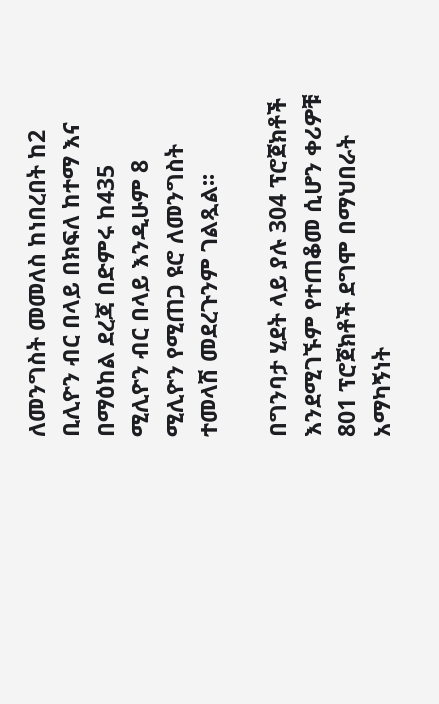ለመንግስት መመለስ ከነበረበት ከ2 ቢሊዮን ብር በላይ በክፍለ ከተማ እና በማዕከል ደረጃ በድምሩ ከ435 ሚሊዮን ብር በላይ እንዲሁም 8 ሚሊዮን የሚጠጋ ዩሮ ለመንግስት ተመላሽ መደረጉንም ገልጿል፡፡

በግንባታ ሂደት ላይ ያሉ 304 ፕሮጀክቶች እንደሚገኙም የተጠቆመ ሲሆን ቀሪዎቹ 801 ፕሮጀክቶች ደግሞ በማህበራት አማካኝነት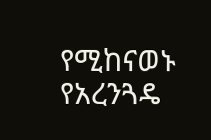የሚከናወኑ የአረንጓዴ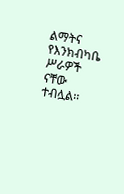ልማትና የእንክብካቤ ሥራዎች ናቸው ተብሏል፡፡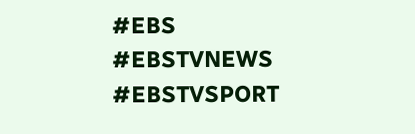#EBS
#EBSTVNEWS
#EBSTVSPORT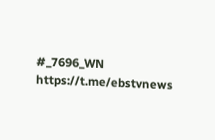#_7696_WN
https://t.me/ebstvnews